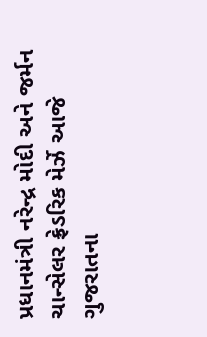પ્રધાનમંત્રી નરેન્દ્ર મોદી અને જર્મન ચાન્સેલર ફ્રેડરિક મેર્ઝે આજે ગુજરાતના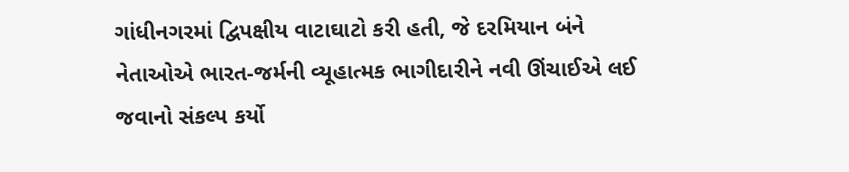ગાંધીનગરમાં દ્વિપક્ષીય વાટાઘાટો કરી હતી, જે દરમિયાન બંને નેતાઓએ ભારત-જર્મની વ્યૂહાત્મક ભાગીદારીને નવી ઊંચાઈએ લઈ જવાનો સંકલ્પ કર્યો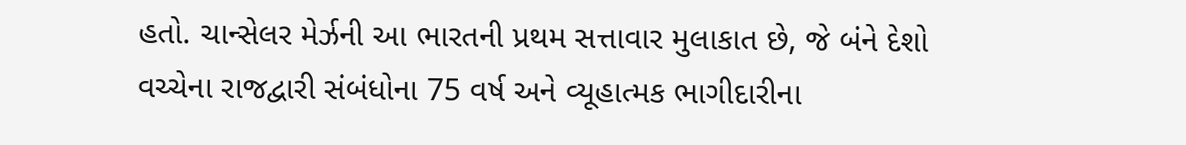હતો. ચાન્સેલર મેર્ઝની આ ભારતની પ્રથમ સત્તાવાર મુલાકાત છે, જે બંને દેશો વચ્ચેના રાજદ્વારી સંબંધોના 75 વર્ષ અને વ્યૂહાત્મક ભાગીદારીના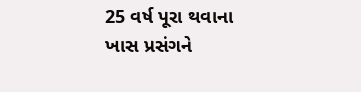25 વર્ષ પૂરા થવાના ખાસ પ્રસંગને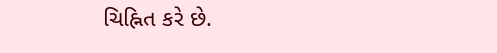ચિહ્નિત કરે છે.